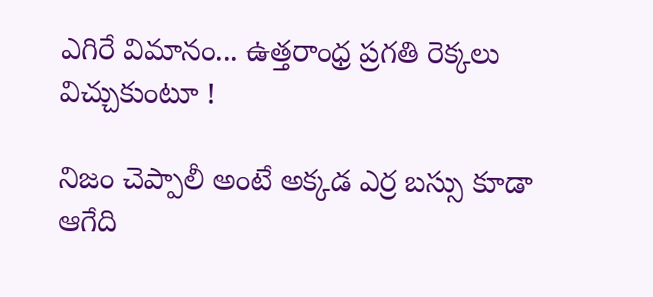ఎగిరే విమానం... ఉత్తరాంధ్ర ప్రగతి రెక్కలు విచ్చుకుంటూ !

నిజం చెప్పాలీ అంటే అక్కడ ఎర్ర బస్సు కూడా ఆగేది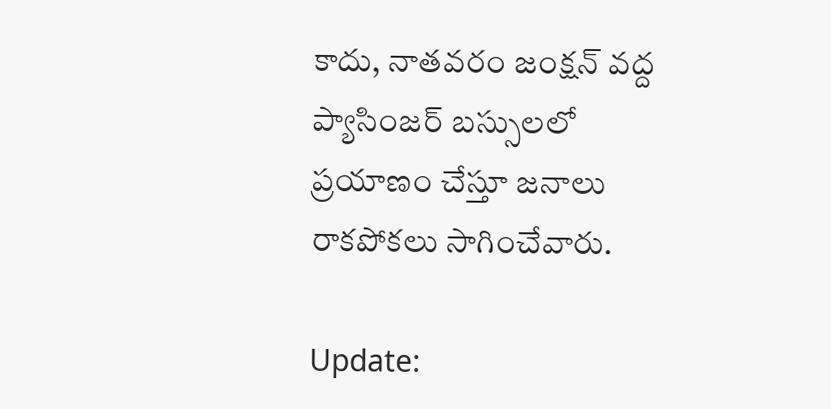కాదు, నాతవరం జంక్షన్ వద్ద ప్యాసింజర్ బస్సులలో ప్రయాణం చేస్తూ జనాలు రాకపోకలు సాగించేవారు.

Update: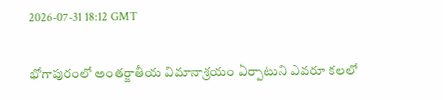2026-07-31 18:12 GMT

భోగాపురంలో అంతర్జాతీయ విమానాశ్రయం ఏర్పాటుని ఎవరూ కలలో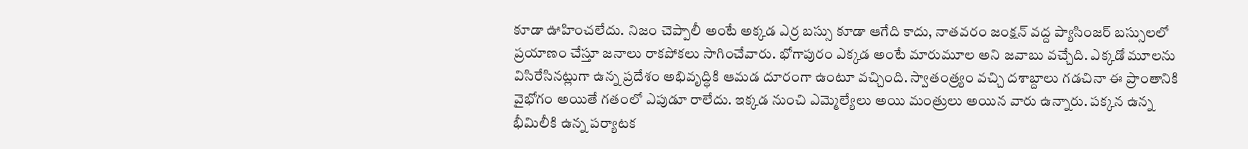కూడా ఊహించలేదు. నిజం చెప్పాలీ అంటే అక్కడ ఎర్ర బస్సు కూడా ఆగేది కాదు, నాతవరం జంక్షన్ వద్ద ప్యాసింజర్ బస్సులలో ప్రయాణం చేస్తూ జనాలు రాకపోకలు సాగించేవారు. భోగాపురం ఎక్కడ అంటే మారుమూల అని జవాబు వచ్చేది. ఎక్కడో మూలను విసిరేసినట్లుగా ఉన్న ప్రదేశం అభివృద్ధికి ఆమడ దూరంగా ఉంటూ వచ్చింది. స్వాతంత్ర్యం వచ్చి దశాబ్దాలు గడచినా ఈ ప్రాంతానికి వైభోగం అయితే గతంలో ఎపుడూ రాలేదు. ఇక్కడ నుంచి ఎమ్మెల్యేలు అయి మంత్రులు అయిన వారు ఉన్నారు. పక్కన ఉన్న భీమిలీకి ఉన్న పర్యాటక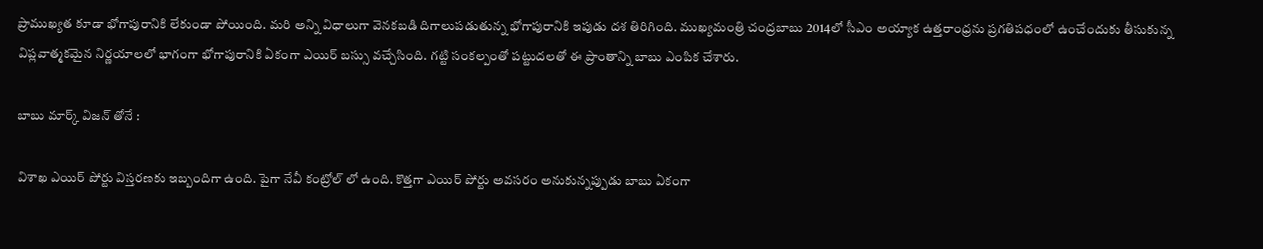ప్రాముఖ్యత కూడా భోగాపురానికి లేకుండా పోయింది. మరి అన్ని విధాలుగా వెనకబడి దిగాలుపడుతున్న భోగాపురానికి ఇపుడు దశ తిరిగింది. ముఖ్యమంత్రి చంద్రబాబు 2014లో సీఎం అయ్యాక ఉత్తరాంధ్రను ప్రగతిపధంలో ఉంచేందుకు తీసుకున్న విప్లవాత్మకమైన నిర్ణయాలలో భాగంగా భోగాపురానికి ఏకంగా ఎయిర్ బస్సు వచ్చేసింది. గట్టి సంకల్పంతో పట్టుదలతో ఈ ప్రాంతాన్ని బాబు ఎంపిక చేశారు.

బాబు మార్క్ విజన్ తోనే :

విశాఖ ఎయిర్ పోర్టు విస్తరణకు ఇబ్బందిగా ఉంది. పైగా నేవీ కంట్రోల్ లో ఉంది. కొత్తగా ఎయిర్ పోర్టు అవసరం అనుకున్నప్పుడు బాబు ఏకంగా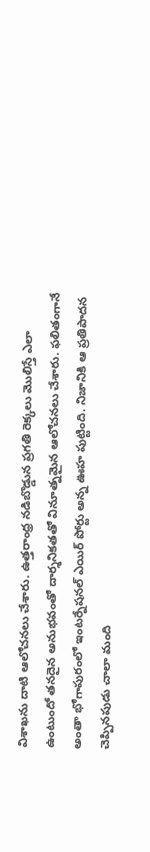విశాఖను దాటి ఆలోచనలు చేశారు. ఉత్తరాంధ్ర నడిబొడ్డున ప్రగతి రెక్కలు మొలిస్తే ఎలా ఉంటుందో తనదైన అనుభవంతో దార్శనికతతో వినూత్నమైన ఆలోచనలు చేశారు. ఫలితంగానే అంతా భోగాపురంలో ఇంటర్నేషనల్ ఎయిర్ పోర్టు అన్న ఊహ పుట్టింది. నిజానికి ఆ ప్రతిపాదన చెప్పినపుడు చాలా మంది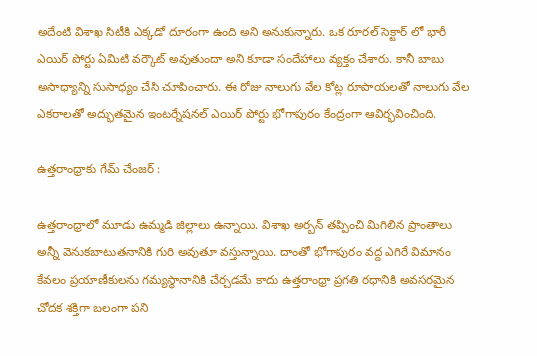అదేంటి విశాఖ సిటీకి ఎక్కడో దూరంగా ఉంది అని అనుకున్నారు. ఒక రూరల్ సెక్టార్ లో భారీ ఎయిర్ పోర్టు ఏమిటి వర్కౌట్ అవుతుందా అని కూడా సందేహాలు వ్యక్తం చేశారు. కానీ బాబు అసాధ్యాన్ని సుసాధ్యం చేసి చూపించారు. ఈ రోజు నాలుగు వేల కోట్ల రూపాయలతో నాలుగు వేల ఎకరాలతో అద్భుతమైన ఇంటర్నేషనల్ ఎయిర్ పోర్టు భోగాపురం కేంద్రంగా ఆవిర్భవించింది.

ఉత్తరాంధ్రాకు గేమ్ చేంజర్ :

ఉత్తరాంధ్రాలో మూడు ఉమ్మడి జిల్లాలు ఉన్నాయి. విశాఖ అర్బన్ తప్పించి మిగిలిన ప్రాంతాలు అన్నీ వెనుకబాటుతనానికి గురి అవుతూ వస్తున్నాయి. దాంతో భోగాపురం వద్ద ఎగిరే విమానం కేవలం ప్రయాణీకులను గమ్యస్థానానికి చేర్చడమే కాదు ఉత్తరాంధ్రా ప్రగతి రధానికి అవసరమైన చోదక శక్తిగా బలంగా పని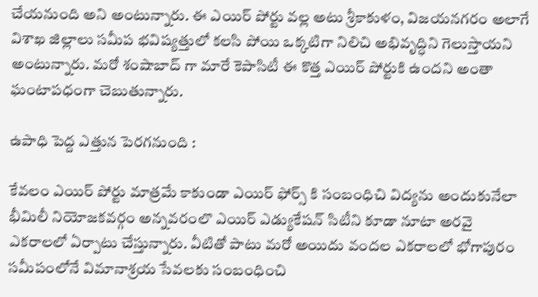చేయనుంది అని అంటున్నారు. ఈ ఎయిర్ పోర్టు వల్ల అటు శ్రీకాకుళం, విజయనగరం అలాగే విశాఖ జిల్లాలు సమీప భవిష్యత్తులో కలసి పోయి ఒక్కటిగా నిలిచి అభివృద్ధిని గెలుస్తాయని అంటున్నారు. మరో శంషాబాద్ గా మారే కెపాసిటీ ఈ కొత్త ఎయిర్ పోర్టుకి ఉందని అంతా ఘంటాపధంగా చెబుతున్నారు.

ఉపాధి పెద్ద ఎత్తున పెరగనుంది :

కేవలం ఎయిర్ పోర్టు మాత్రమే కాకుండా ఎయిర్ ఫోర్స్ కి సంబంధిచి విద్యను అందుకునేలా భీమిలీ నియోజకవర్గం అన్నవరంలొ ఎయిర్ ఎడ్యుకేషన్ సిటీని కూడా నూటా అరవై ఎకరాలలో ఏర్పాటు చేస్తున్నారు. వీటితో పాటు మరో అయిదు వందల ఎకరాలలో భోగాపురం సమీపంలోనే విమానాశ్రయ సేవలకు సంబంధించి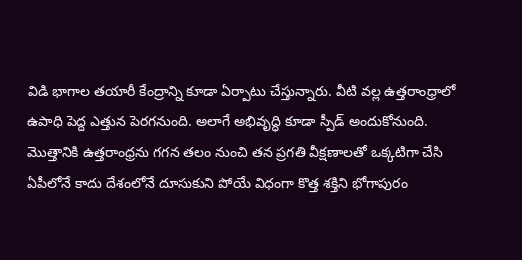విడి భాగాల తయారీ కేంద్రాన్ని కూడా ఏర్పాటు చేస్తున్నారు. వీటి వల్ల ఉత్తరాంధ్రాలో ఉపాధి పెద్ద ఎత్తున పెరగనుంది. అలాగే అభివృద్ధి కూడా స్పీడ్ అందుకోనుంది. మొత్తానికి ఉత్తరాంధ్రను గగన తలం నుంచి తన ప్రగతి వీక్షణాలతో ఒక్కటిగా చేసి ఏపీలోనే కాదు దేశంలోనే దూసుకుని పోయే విధంగా కొత్త శక్తిని భోగాపురం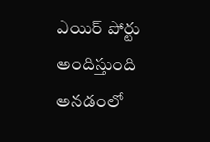ఎయిర్ పోర్టు అందిస్తుంది అనడంలో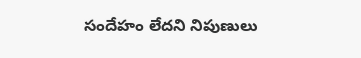సందేహం లేదని నిపుణులు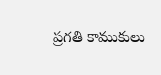ప్రగతి కాముకులు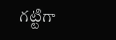గట్టిగా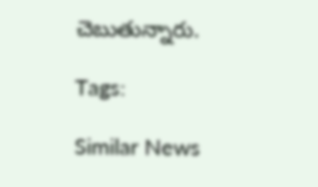చెబుతున్నారు.

Tags:

Similar News